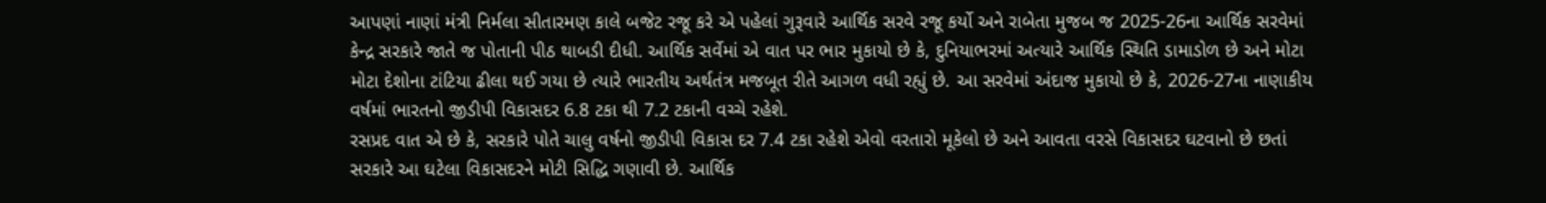આપણાં નાણાં મંત્રી નિર્મલા સીતારમણ કાલે બજેટ રજૂ કરે એ પહેલાં ગુરૂવારે આર્થિક સરવે રજૂ કર્યો અને રાબેતા મુજબ જ 2025-26ના આર્થિક સરવેમાં કેન્દ્ર સરકારે જાતે જ પોતાની પીઠ થાબડી દીધી. આર્થિક સર્વેમાં એ વાત પર ભાર મુકાયો છે કે, દુનિયાભરમાં અત્યારે આર્થિક સ્થિતિ ડામાડોળ છે અને મોટા મોટા દેશોના ટાંટિયા ઢીલા થઈ ગયા છે ત્યારે ભારતીય અર્થતંત્ર મજબૂત રીતે આગળ વધી રહ્યું છે. આ સરવેમાં અંદાજ મુકાયો છે કે, 2026-27ના નાણાકીય વર્ષમાં ભારતનો જીડીપી વિકાસદર 6.8 ટકા થી 7.2 ટકાની વચ્ચે રહેશે.
રસપ્રદ વાત એ છે કે, સરકારે પોતે ચાલુ વર્ષનો જીડીપી વિકાસ દર 7.4 ટકા રહેશે એવો વરતારો મૂકેલો છે અને આવતા વરસે વિકાસદર ઘટવાનો છે છતાં સરકારે આ ઘટેલા વિકાસદરને મોટી સિદ્ધિ ગણાવી છે. આર્થિક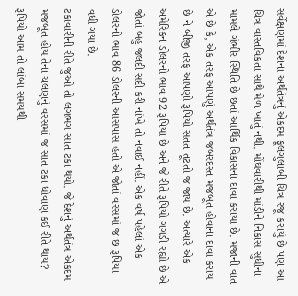સર્વેક્ષણમાં દેશના અર્થતંત્રનું એકદમ ફૂલગુલાબી ચિત્ર રજૂ કરાયું છે પણ આ ચિત્ર વાસ્તવિકતા સાથે મેળ ખાતું નથી. મોંઘવારીથી માંડીને નિકાસ સુધીના મામલે ગંભીર સ્થિતિ છે છતાં આર્થિક વિકાસના દાવા કરાયા છે. મજાની વાત એ છે કે, એક તરફ આપણું અર્થતંત્ર જબરદસ્ત મજબૂત હોવાના દાવા કરાય છે ને બીજી તરફ આપણો રૂપિયો સતત તૂટતો જ જાય છે. અત્યારે એક અમેરિકન ડોલરનો ભાવ 92 રૂપિયા છે અને જે રીતે રૂપિયો ગગડી રહ્યો છે એ જોતાં બહુ જલદી સદી કરી નાંખે તો નવાઈ નહીં. એક વર્ષ પહેલાં એક ડોલરનો ભાવ 86 ડોલરની આસપાસ હતો એ જોતાં વરસમાં જ છ રૂપિયા વધી ગયા છે.
ટકાવારીની રીતે જુઓ તો લગભગ સાત ટકા થયો. જે દેશનું અર્થતંત્ર એકદમ મજબૂત હોય તેના ચલણનું વરસમાં જ સાત ટકા ધોવાણ કઈ રીતે થાય? રૂપિયો આમ તો લાંબા સમયથી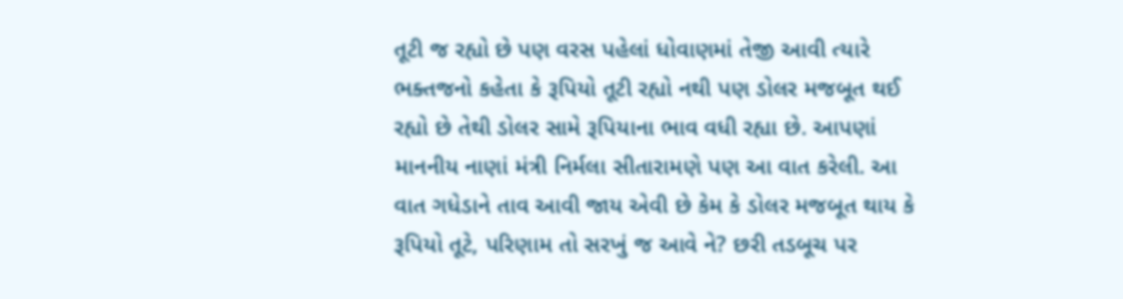તૂટી જ રહ્યો છે પણ વરસ પહેલાં ધોવાણમાં તેજી આવી ત્યારે ભક્તજનો કહેતા કે રૂપિયો તૂટી રહ્યો નથી પણ ડોલર મજબૂત થઈ રહ્યો છે તેથી ડોલર સામે રૂપિયાના ભાવ વધી રહ્યા છે. આપણાં માનનીય નાણાં મંત્રી નિર્મલા સીતારામણે પણ આ વાત કરેલી. આ વાત ગધેડાને તાવ આવી જાય એવી છે કેમ કે ડોલર મજબૂત થાય કે રૂપિયો તૂટે, પરિણામ તો સરખું જ આવે ને? છરી તડબૂચ પર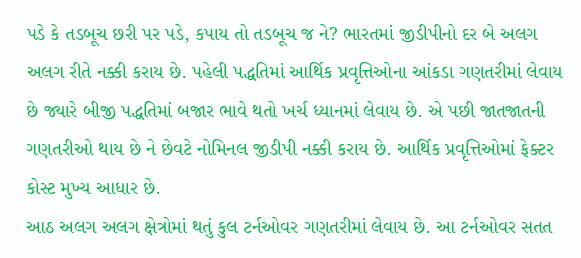પડે કે તડબૂચ છરી પર પડે, કપાય તો તડબૂચ જ ને? ભારતમાં જીડીપીનો દર બે અલગ અલગ રીતે નક્કી કરાય છે. પહેલી પદ્ધતિમાં આર્થિક પ્રવૃત્તિઓના આંકડા ગણતરીમાં લેવાય છે જ્યારે બીજી પદ્ધતિમાં બજાર ભાવે થતો ખર્ચ ધ્યાનમાં લેવાય છે. એ પછી જાતજાતની ગણતરીઓ થાય છે ને છેવટે નોમિનલ જીડીપી નક્કી કરાય છે. આર્થિક પ્રવૃત્તિઓમાં ફેક્ટર કોસ્ટ મુખ્ય આધાર છે.
આઠ અલગ અલગ ક્ષેત્રોમાં થતું કુલ ટર્નઓવર ગણતરીમાં લેવાય છે. આ ટર્નઓવર સતત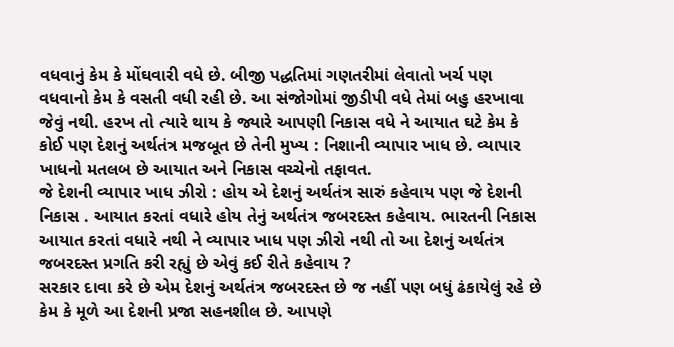વધવાનું કેમ કે મોંઘવારી વધે છે. બીજી પદ્ધતિમાં ગણતરીમાં લેવાતો ખર્ચ પણ વધવાનો કેમ કે વસતી વધી રહી છે. આ સંજોગોમાં જીડીપી વધે તેમાં બહુ હરખાવા જેવું નથી. હરખ તો ત્યારે થાય કે જ્યારે આપણી નિકાસ વધે ને આયાત ઘટે કેમ કે કોઈ પણ દેશનું અર્થતંત્ર મજબૂત છે તેની મુખ્ય : નિશાની વ્યાપાર ખાધ છે. વ્યાપાર ખાધનો મતલબ છે આયાત અને નિકાસ વચ્ચેનો તફાવત.
જે દેશની વ્યાપાર ખાધ ઝીરો : હોય એ દેશનું અર્થતંત્ર સારું કહેવાય પણ જે દેશની નિકાસ . આયાત કરતાં વધારે હોય તેનું અર્થતંત્ર જબરદસ્ત કહેવાય. ભારતની નિકાસ આયાત કરતાં વધારે નથી ને વ્યાપાર ખાધ પણ ઝીરો નથી તો આ દેશનું અર્થતંત્ર જબરદસ્ત પ્રગતિ કરી રહ્યું છે એવું કઈ રીતે કહેવાય ?
સરકાર દાવા કરે છે એમ દેશનું અર્થતંત્ર જબરદસ્ત છે જ નહીં પણ બધું ઢંકાયેલું રહે છે કેમ કે મૂળે આ દેશની પ્રજા સહનશીલ છે. આપણે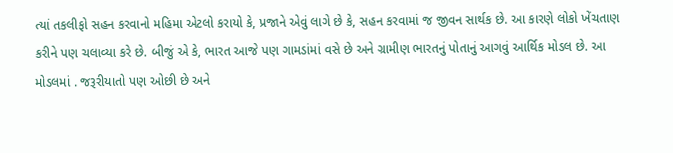ત્યાં તકલીફો સહન કરવાનો મહિમા એટલો કરાયો કે, પ્રજાને એવું લાગે છે કે, સહન કરવામાં જ જીવન સાર્થક છે. આ કારણે લોકો ખેંચતાણ કરીને પણ ચલાવ્યા કરે છે. બીજું એ કે, ભારત આજે પણ ગામડાંમાં વસે છે અને ગ્રામીણ ભારતનું પોતાનું આગવું આર્થિક મોડલ છે. આ મોડલમાં . જરૂરીયાતો પણ ઓછી છે અને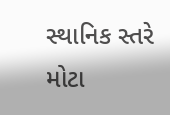સ્થાનિક સ્તરે મોટા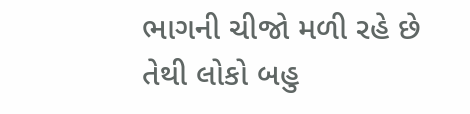ભાગની ચીજો મળી રહે છે તેથી લોકો બહુ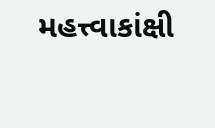મહત્ત્વાકાંક્ષી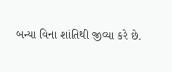બન્યા વિના શાંતિથી જીવ્યા કરે છે.